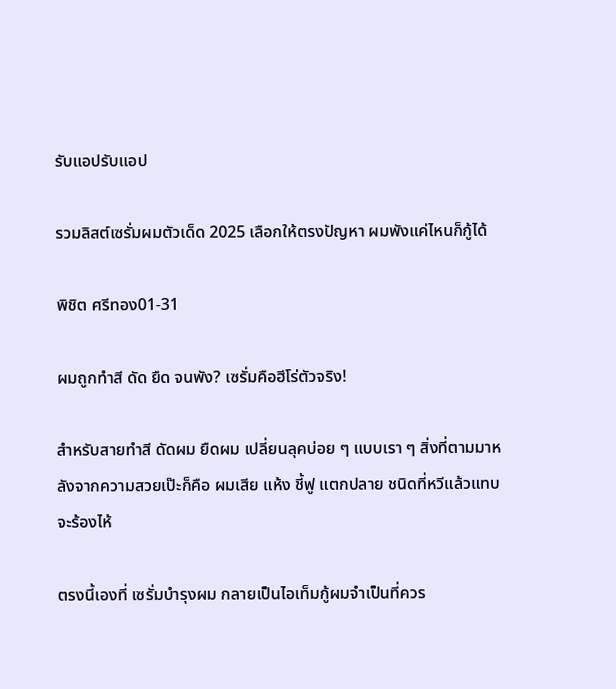รับแอปรับแอป

รวมลิสต์เซรั่มผมตัวเด็ด 2025 เลือกให้ตรงปัญหา ผมพังแค่ไหนก็กู้ได้

พิชิต ศรีทอง01-31

ผมถูกทำสี ดัด ยืด จนพัง? เซรั่มคือฮีโร่ตัวจริง!

สำหรับสายทำสี ดัดผม ยืดผม เปลี่ยนลุคบ่อย ๆ แบบเรา ๆ สิ่งที่ตามมาหลังจากความสวยเป๊ะก็คือ ผมเสีย แห้ง ชี้ฟู แตกปลาย ชนิดที่หวีแล้วแทบจะร้องไห้

ตรงนี้เองที่ เซรั่มบำรุงผม กลายเป็นไอเท็มกู้ผมจำเป็นที่ควร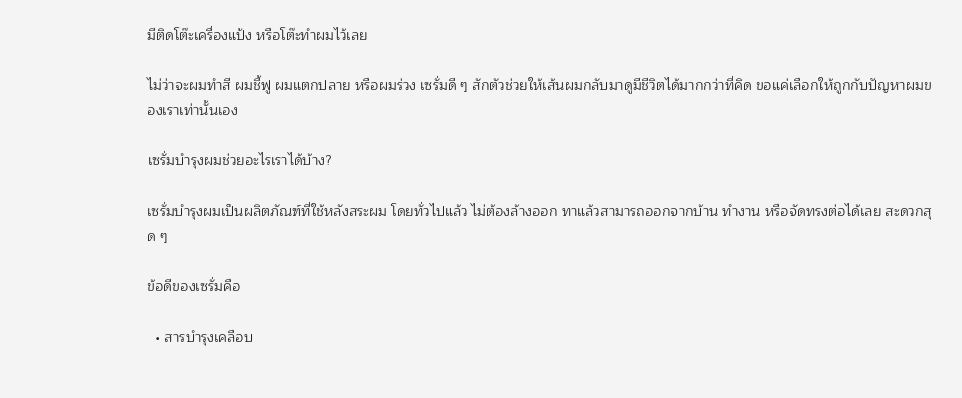มีติดโต๊ะเครื่องแป้ง หรือโต๊ะทำผมไว้เลย

ไม่ว่าจะผมทำสี ผมชี้ฟู ผมแตกปลาย หรือผมร่วง เซรั่มดี ๆ สักตัวช่วยให้เส้นผมกลับมาดูมีชีวิตได้มากกว่าที่คิด ขอแค่เลือกให้ถูกกับปัญหาผมของเราเท่านั้นเอง

เซรั่มบำรุงผมช่วยอะไรเราได้บ้าง?

เซรั่มบำรุงผมเป็นผลิตภัณฑ์ที่ใช้หลังสระผม โดยทั่วไปแล้ว ไม่ต้องล้างออก ทาแล้วสามารถออกจากบ้าน ทำงาน หรือจัดทรงต่อได้เลย สะดวกสุด ๆ

ข้อดีของเซรั่มคือ

  • สารบำรุงเคลือบ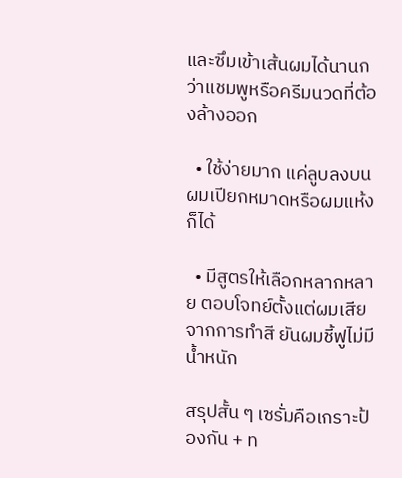และซึมเข้าเส้นผมได้นานกว่าแชมพูหรือครีมนวดที่ต้องล้างออก

  • ใช้ง่ายมาก แค่ลูบลงบนผมเปียกหมาดหรือผมแห้งก็ได้

  • มีสูตรให้เลือกหลากหลาย ตอบโจทย์ตั้งแต่ผมเสียจากการทำสี ยันผมชี้ฟูไม่มีน้ำหนัก

สรุปสั้น ๆ เซรั่มคือเกราะป้องกัน + ท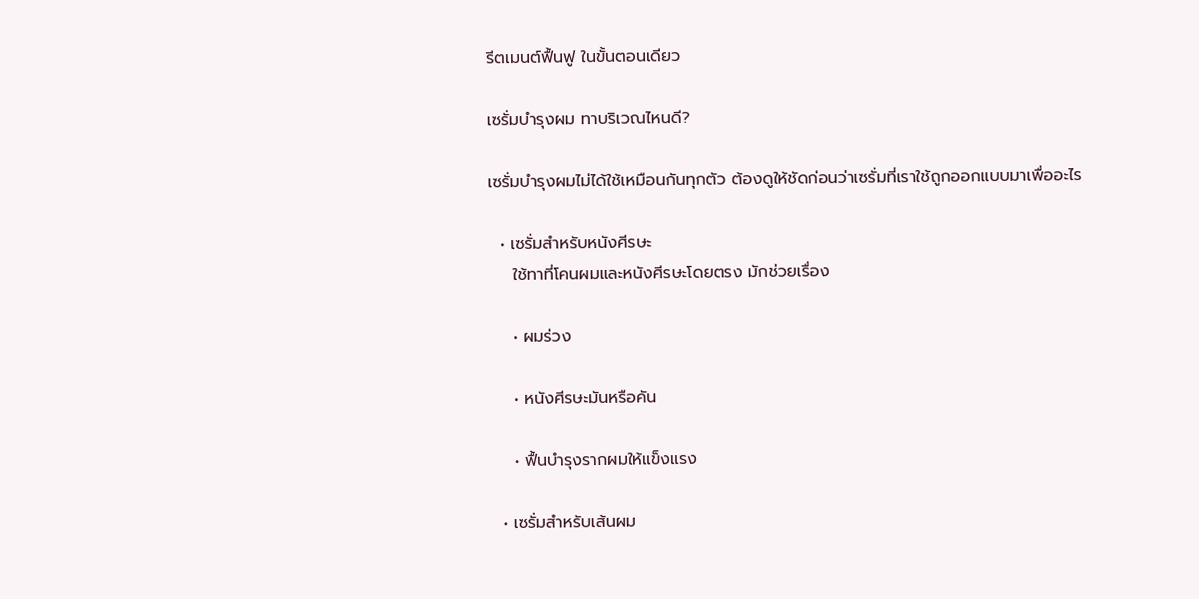รีตเมนต์ฟื้นฟู ในขั้นตอนเดียว

เซรั่มบำรุงผม ทาบริเวณไหนดี?

เซรั่มบำรุงผมไม่ได้ใช้เหมือนกันทุกตัว ต้องดูให้ชัดก่อนว่าเซรั่มที่เราใช้ถูกออกแบบมาเพื่ออะไร

  • เซรั่มสำหรับหนังศีรษะ
    ใช้ทาที่โคนผมและหนังศีรษะโดยตรง มักช่วยเรื่อง

    • ผมร่วง

    • หนังศีรษะมันหรือคัน

    • ฟื้นบำรุงรากผมให้แข็งแรง

  • เซรั่มสำหรับเส้นผม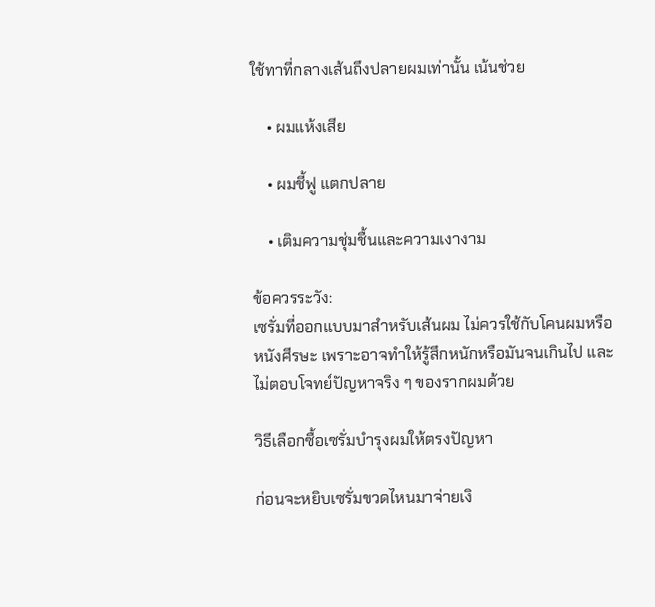ใช้ทาที่กลางเส้นถึงปลายผมเท่านั้น เน้นช่วย

    • ผมแห้งเสีย

    • ผมชี้ฟู แตกปลาย

    • เติมความชุ่มชื้นและความเงางาม

ข้อควรระวัง:
เซรั่มที่ออกแบบมาสำหรับเส้นผม ไม่ควรใช้กับโคนผมหรือหนังศีรษะ เพราะอาจทำให้รู้สึกหนักหรือมันจนเกินไป และไม่ตอบโจทย์ปัญหาจริง ๆ ของรากผมด้วย

วิธีเลือกซื้อเซรั่มบำรุงผมให้ตรงปัญหา

ก่อนจะหยิบเซรั่มขวดไหนมาจ่ายเงิ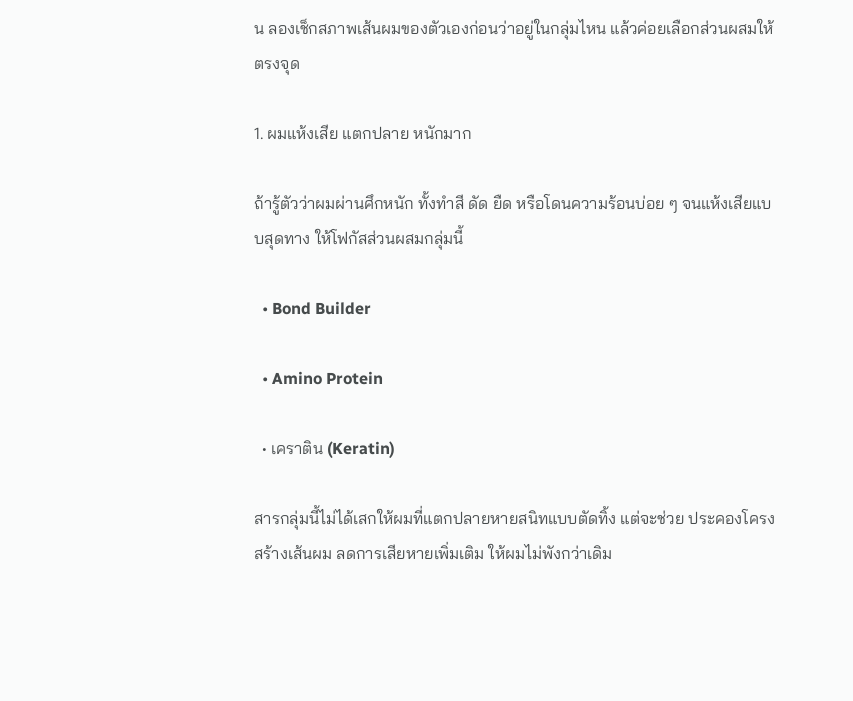น ลองเช็กสภาพเส้นผมของตัวเองก่อนว่าอยู่ในกลุ่มไหน แล้วค่อยเลือกส่วนผสมให้ตรงจุด

1. ผมแห้งเสีย แตกปลาย หนักมาก

ถ้ารู้ตัวว่าผมผ่านศึกหนัก ทั้งทำสี ดัด ยืด หรือโดนความร้อนบ่อย ๆ จนแห้งเสียแบบสุดทาง ให้โฟกัสส่วนผสมกลุ่มนี้

  • Bond Builder

  • Amino Protein

  • เคราติน (Keratin)

สารกลุ่มนี้ไม่ได้เสกให้ผมที่แตกปลายหายสนิทแบบตัดทิ้ง แต่จะช่วย ประคองโครงสร้างเส้นผม ลดการเสียหายเพิ่มเติม ให้ผมไม่พังกว่าเดิม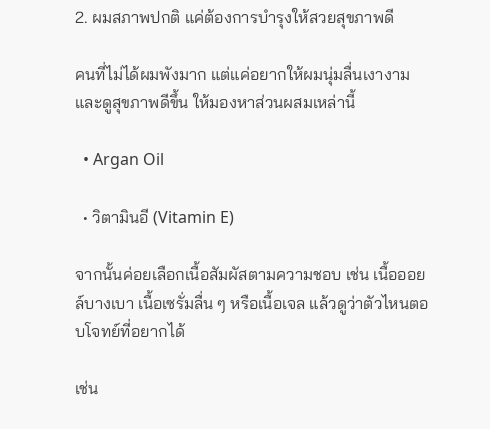2. ผมสภาพปกติ แค่ต้องการบำรุงให้สวยสุขภาพดี

คนที่ไม่ได้ผมพังมาก แต่แค่อยากให้ผมนุ่มลื่นเงางาม และดูสุขภาพดีขึ้น ให้มองหาส่วนผสมเหล่านี้

  • Argan Oil

  • วิตามินอี (Vitamin E)

จากนั้นค่อยเลือกเนื้อสัมผัสตามความชอบ เช่น เนื้อออยล์บางเบา เนื้อเซรั่มลื่น ๆ หรือเนื้อเจล แล้วดูว่าตัวไหนตอบโจทย์ที่อยากได้

เช่น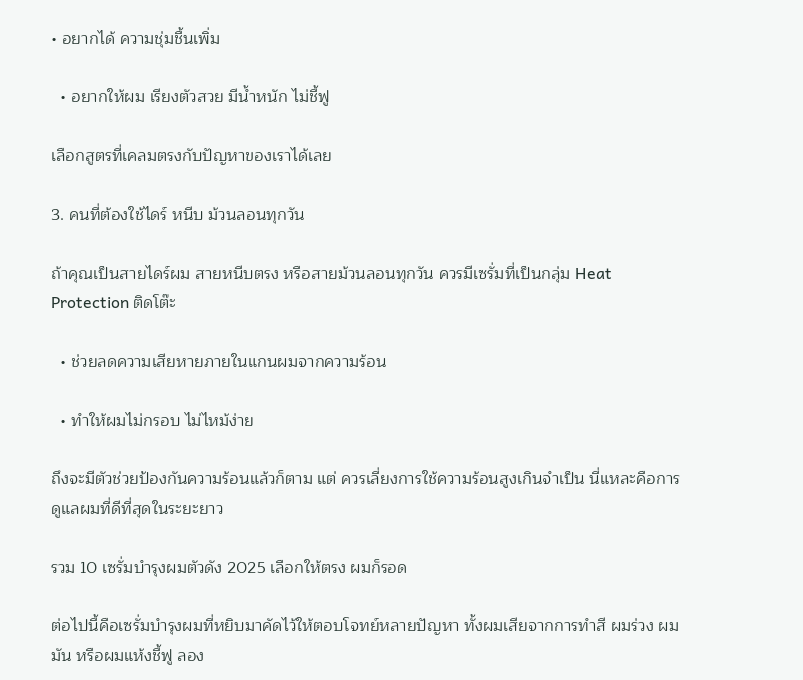• อยากได้ ความชุ่มชื้นเพิ่ม

  • อยากให้ผม เรียงตัวสวย มีน้ำหนัก ไม่ชี้ฟู

เลือกสูตรที่เคลมตรงกับปัญหาของเราได้เลย

3. คนที่ต้องใช้ไดร์ หนีบ ม้วนลอนทุกวัน

ถ้าคุณเป็นสายไดร์ผม สายหนีบตรง หรือสายม้วนลอนทุกวัน ควรมีเซรั่มที่เป็นกลุ่ม Heat Protection ติดโต๊ะ

  • ช่วยลดความเสียหายภายในแกนผมจากความร้อน

  • ทำให้ผมไม่กรอบ ไม่ไหม้ง่าย

ถึงจะมีตัวช่วยป้องกันความร้อนแล้วก็ตาม แต่ ควรเลี่ยงการใช้ความร้อนสูงเกินจำเป็น นี่แหละคือการดูแลผมที่ดีที่สุดในระยะยาว

รวม 10 เซรั่มบำรุงผมตัวดัง 2025 เลือกให้ตรง ผมก็รอด

ต่อไปนี้คือเซรั่มบำรุงผมที่หยิบมาคัดไว้ให้ตอบโจทย์หลายปัญหา ทั้งผมเสียจากการทำสี ผมร่วง ผมมัน หรือผมแห้งชี้ฟู ลอง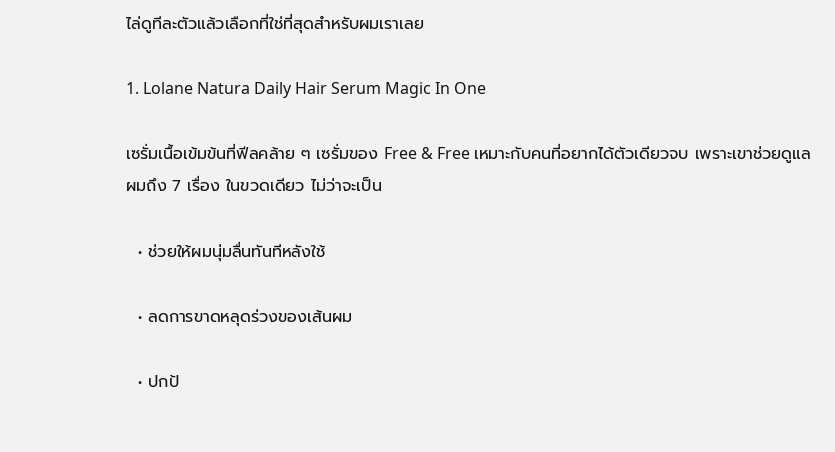ไล่ดูทีละตัวแล้วเลือกที่ใช่ที่สุดสำหรับผมเราเลย

1. Lolane Natura Daily Hair Serum Magic In One

เซรั่มเนื้อเข้มข้นที่ฟีลคล้าย ๆ เซรั่มของ Free & Free เหมาะกับคนที่อยากได้ตัวเดียวจบ เพราะเขาช่วยดูแลผมถึง 7 เรื่อง ในขวดเดียว ไม่ว่าจะเป็น

  • ช่วยให้ผมนุ่มลื่นทันทีหลังใช้

  • ลดการขาดหลุดร่วงของเส้นผม

  • ปกป้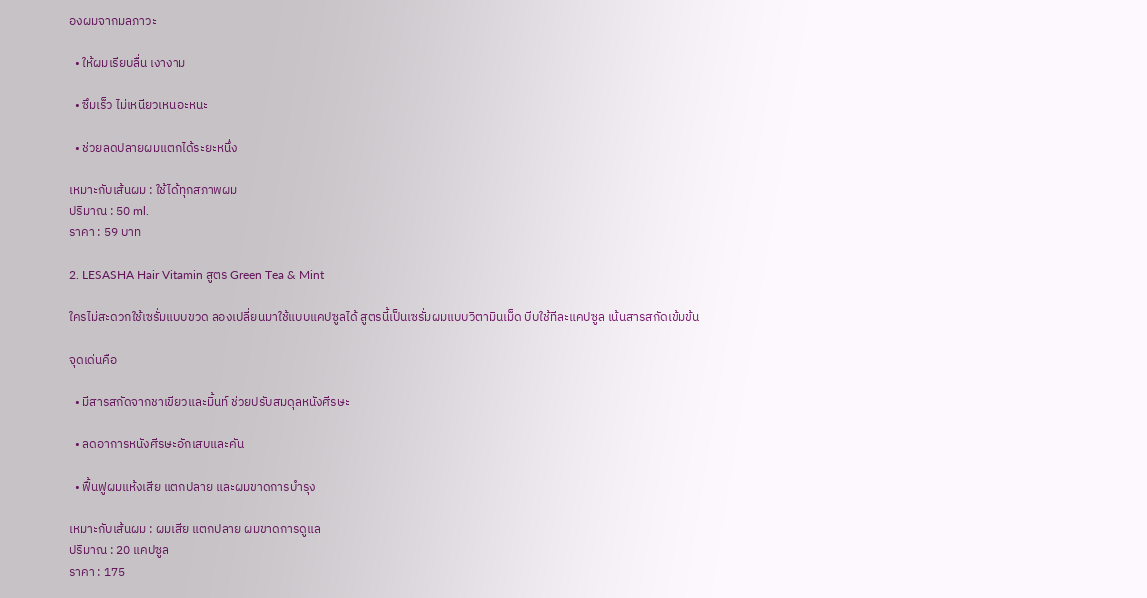องผมจากมลภาวะ

  • ให้ผมเรียบลื่น เงางาม

  • ซึมเร็ว ไม่เหนียวเหนอะหนะ

  • ช่วยลดปลายผมแตกได้ระยะหนึ่ง

เหมาะกับเส้นผม : ใช้ได้ทุกสภาพผม
ปริมาณ : 50 ml.
ราคา : 59 บาท

2. LESASHA Hair Vitamin สูตร Green Tea & Mint

ใครไม่สะดวกใช้เซรั่มแบบขวด ลองเปลี่ยนมาใช้แบบแคปซูลได้ สูตรนี้เป็นเซรั่มผมแบบวิตามินเม็ด บีบใช้ทีละแคปซูล เน้นสารสกัดเข้มข้น

จุดเด่นคือ

  • มีสารสกัดจากชาเขียวและมิ้นท์ ช่วยปรับสมดุลหนังศีรษะ

  • ลดอาการหนังศีรษะอักเสบและคัน

  • ฟื้นฟูผมแห้งเสีย แตกปลาย และผมขาดการบำรุง

เหมาะกับเส้นผม : ผมเสีย แตกปลาย ผมขาดการดูแล
ปริมาณ : 20 แคปซูล
ราคา : 175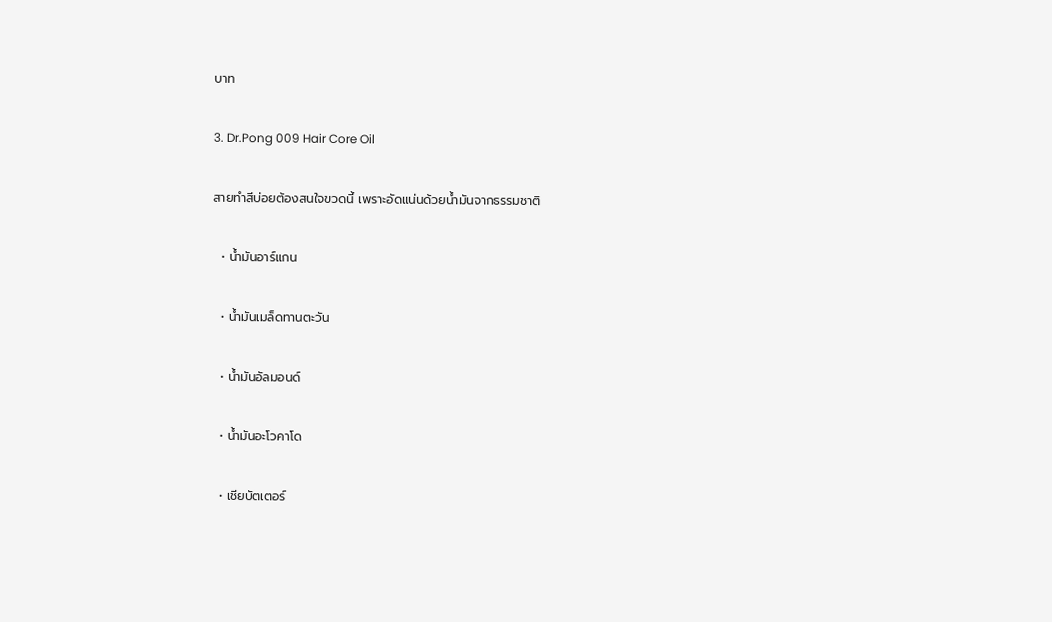บาท

3. Dr.Pong 009 Hair Core Oil

สายทำสีบ่อยต้องสนใจขวดนี้ เพราะอัดแน่นด้วยน้ำมันจากธรรมชาติ

  • น้ำมันอาร์แกน

  • น้ำมันเมล็ดทานตะวัน

  • น้ำมันอัลมอนด์

  • น้ำมันอะโวคาโด

  • เชียบัตเตอร์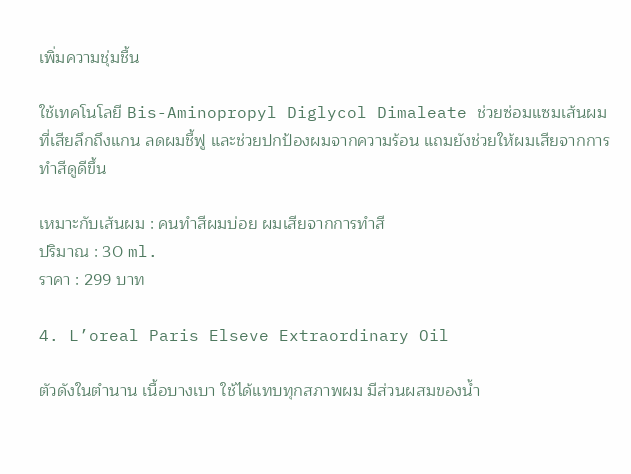เพิ่มความชุ่มชื้น

ใช้เทคโนโลยี Bis-Aminopropyl Diglycol Dimaleate ช่วยซ่อมแซมเส้นผมที่เสียลึกถึงแกน ลดผมชี้ฟู และช่วยปกป้องผมจากความร้อน แถมยังช่วยให้ผมเสียจากการทำสีดูดีขึ้น

เหมาะกับเส้นผม : คนทำสีผมบ่อย ผมเสียจากการทำสี
ปริมาณ : 30 ml.
ราคา : 299 บาท

4. L’oreal Paris Elseve Extraordinary Oil

ตัวดังในตำนาน เนื้อบางเบา ใช้ได้แทบทุกสภาพผม มีส่วนผสมของน้ำ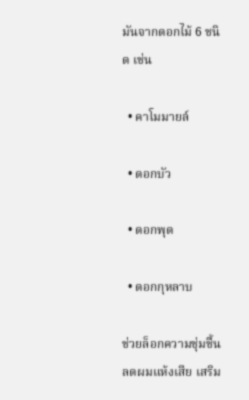มันจากดอกไม้ 6 ชนิด เช่น

  • คาโมมายล์

  • ดอกบัว

  • ดอกพุด

  • ดอกกุหลาบ

ช่วยล็อกความชุ่มชื้น ลดผมแห้งเสีย เสริม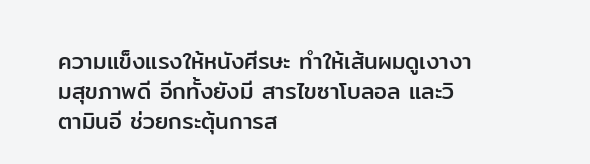ความแข็งแรงให้หนังศีรษะ ทำให้เส้นผมดูเงางามสุขภาพดี อีกทั้งยังมี สารไขซาโบลอล และวิตามินอี ช่วยกระตุ้นการส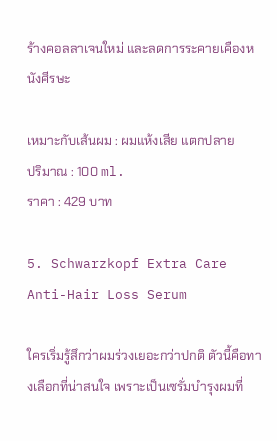ร้างคอลลาเจนใหม่ และลดการระคายเคืองหนังศีรษะ

เหมาะกับเส้นผม : ผมแห้งเสีย แตกปลาย
ปริมาณ : 100 ml.
ราคา : 429 บาท

5. Schwarzkopf Extra Care Anti-Hair Loss Serum

ใครเริ่มรู้สึกว่าผมร่วงเยอะกว่าปกติ ตัวนี้คือทางเลือกที่น่าสนใจ เพราะเป็นเซรั่มบำรุงผมที่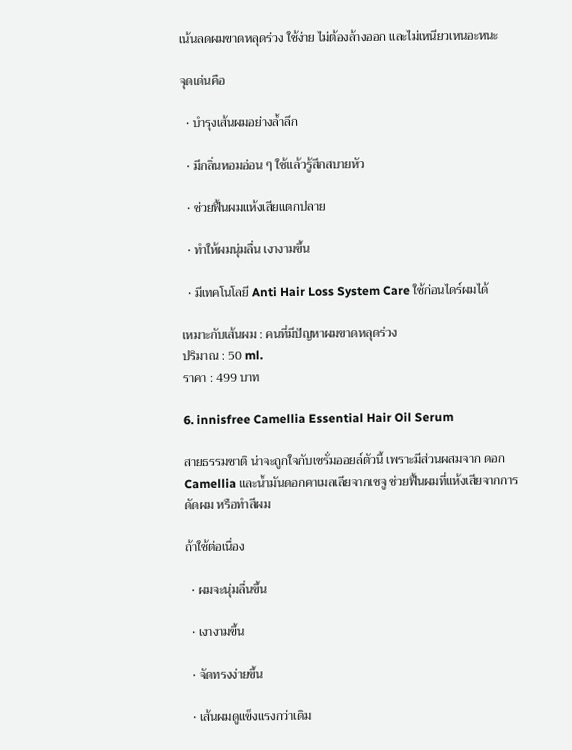เน้นลดผมขาดหลุดร่วง ใช้ง่าย ไม่ต้องล้างออก และไม่เหนียวเหนอะหนะ

จุดเด่นคือ

  • บำรุงเส้นผมอย่างล้ำลึก

  • มีกลิ่นหอมอ่อน ๆ ใช้แล้วรู้สึกสบายหัว

  • ช่วยฟื้นผมแห้งเสียแตกปลาย

  • ทำให้ผมนุ่มลื่น เงางามขึ้น

  • มีเทคโนโลยี Anti Hair Loss System Care ใช้ก่อนไดร์ผมได้

เหมาะกับเส้นผม : คนที่มีปัญหาผมขาดหลุดร่วง
ปริมาณ : 50 ml.
ราคา : 499 บาท

6. innisfree Camellia Essential Hair Oil Serum

สายธรรมชาติ น่าจะถูกใจกับเซรั่มออยล์ตัวนี้ เพราะมีส่วนผสมจาก ดอก Camellia และน้ำมันดอกคาเมลเลียจากเชจู ช่วยฟื้นผมที่แห้งเสียจากการดัดผม หรือทำสีผม

ถ้าใช้ต่อเนื่อง

  • ผมจะนุ่มลื่นขึ้น

  • เงางามขึ้น

  • จัดทรงง่ายขึ้น

  • เส้นผมดูแข็งแรงกว่าเดิม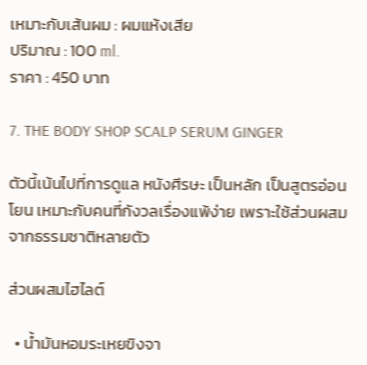เหมาะกับเส้นผม : ผมแห้งเสีย
ปริมาณ : 100 ml.
ราคา : 450 บาท

7. THE BODY SHOP SCALP SERUM GINGER

ตัวนี้เน้นไปที่การดูแล หนังศีรษะ เป็นหลัก เป็นสูตรอ่อนโยน เหมาะกับคนที่กังวลเรื่องแพ้ง่าย เพราะใช้ส่วนผสมจากธรรมชาติหลายตัว

ส่วนผสมไฮไลต์

  • น้ำมันหอมระเหยขิงจา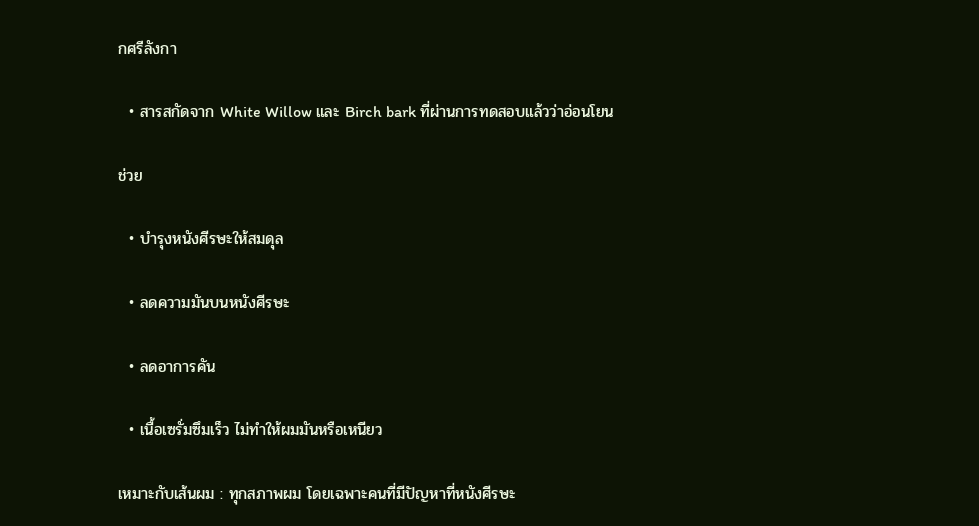กศรีลังกา

  • สารสกัดจาก White Willow และ Birch bark ที่ผ่านการทดสอบแล้วว่าอ่อนโยน

ช่วย

  • บำรุงหนังศีรษะให้สมดุล

  • ลดความมันบนหนังศีรษะ

  • ลดอาการคัน

  • เนื้อเซรั่มซึมเร็ว ไม่ทำให้ผมมันหรือเหนียว

เหมาะกับเส้นผม : ทุกสภาพผม โดยเฉพาะคนที่มีปัญหาที่หนังศีรษะ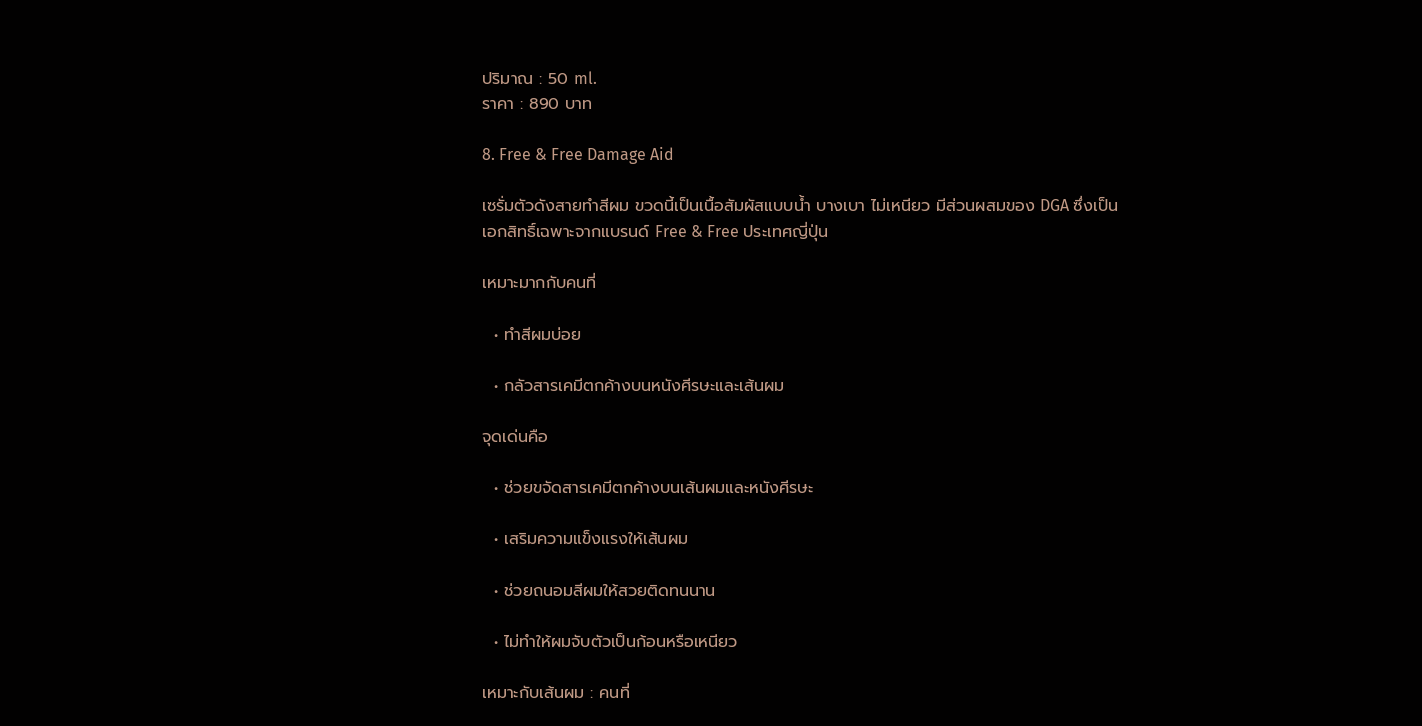ปริมาณ : 50 ml.
ราคา : 890 บาท

8. Free & Free Damage Aid

เซรั่มตัวดังสายทำสีผม ขวดนี้เป็นเนื้อสัมผัสแบบน้ำ บางเบา ไม่เหนียว มีส่วนผสมของ DGA ซึ่งเป็นเอกสิทธิ์เฉพาะจากแบรนด์ Free & Free ประเทศญี่ปุ่น

เหมาะมากกับคนที่

  • ทำสีผมบ่อย

  • กลัวสารเคมีตกค้างบนหนังศีรษะและเส้นผม

จุดเด่นคือ

  • ช่วยขจัดสารเคมีตกค้างบนเส้นผมและหนังศีรษะ

  • เสริมความแข็งแรงให้เส้นผม

  • ช่วยถนอมสีผมให้สวยติดทนนาน

  • ไม่ทำให้ผมจับตัวเป็นก้อนหรือเหนียว

เหมาะกับเส้นผม : คนที่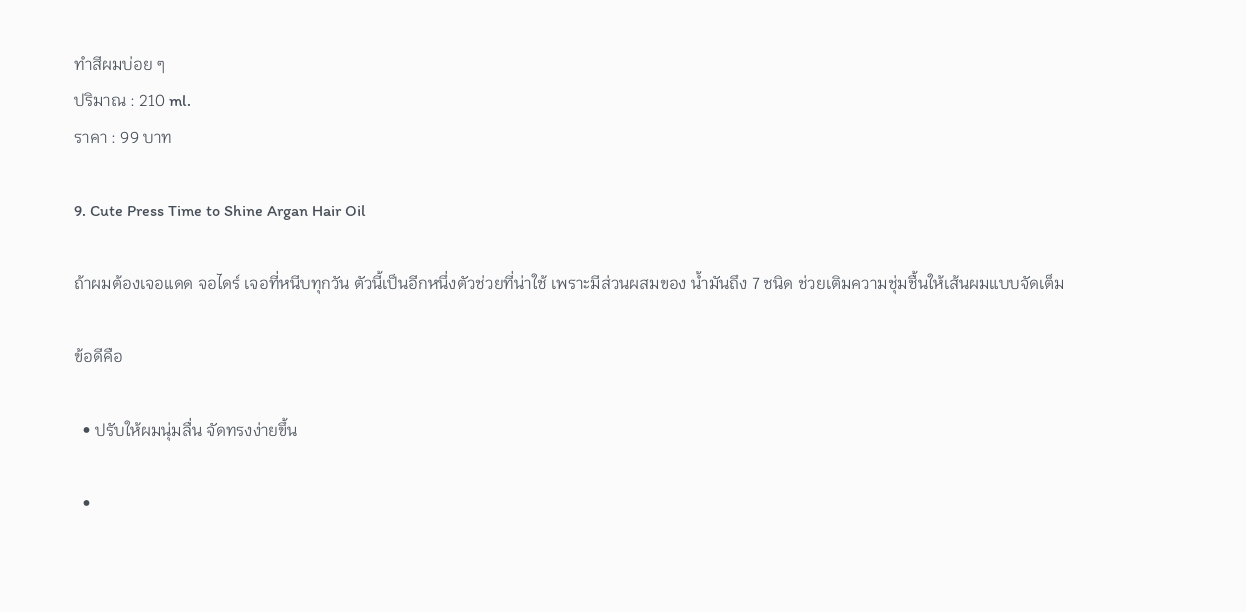ทำสีผมบ่อย ๆ
ปริมาณ : 210 ml.
ราคา : 99 บาท

9. Cute Press Time to Shine Argan Hair Oil

ถ้าผมต้องเจอแดด จอไดร์ เจอที่หนีบทุกวัน ตัวนี้เป็นอีกหนึ่งตัวช่วยที่น่าใช้ เพราะมีส่วนผสมของ น้ำมันถึง 7 ชนิด ช่วยเติมความชุ่มชื้นให้เส้นผมแบบจัดเต็ม

ข้อดีคือ

  • ปรับให้ผมนุ่มลื่น จัดทรงง่ายขึ้น

  •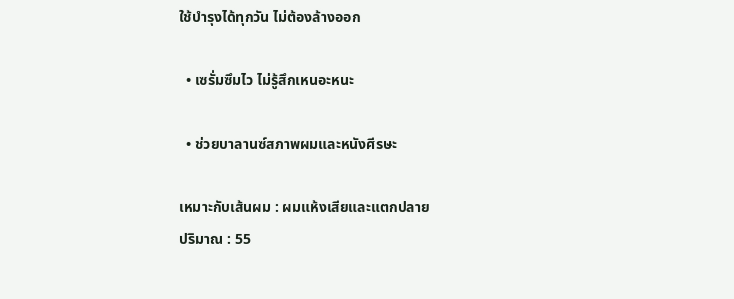ใช้บำรุงได้ทุกวัน ไม่ต้องล้างออก

  • เซรั่มซึมไว ไม่รู้สึกเหนอะหนะ

  • ช่วยบาลานซ์สภาพผมและหนังศีรษะ

เหมาะกับเส้นผม : ผมแห้งเสียและแตกปลาย
ปริมาณ : 55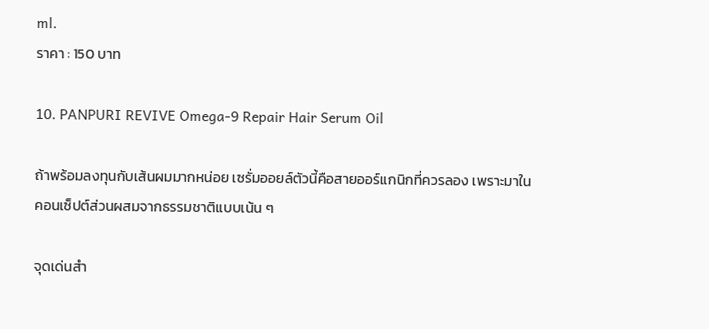ml.
ราคา : 150 บาท

10. PANPURI REVIVE Omega-9 Repair Hair Serum Oil

ถ้าพร้อมลงทุนกับเส้นผมมากหน่อย เซรั่มออยล์ตัวนี้คือสายออร์แกนิกที่ควรลอง เพราะมาในคอนเซ็ปต์ส่วนผสมจากธรรมชาติแบบเน้น ๆ

จุดเด่นสำ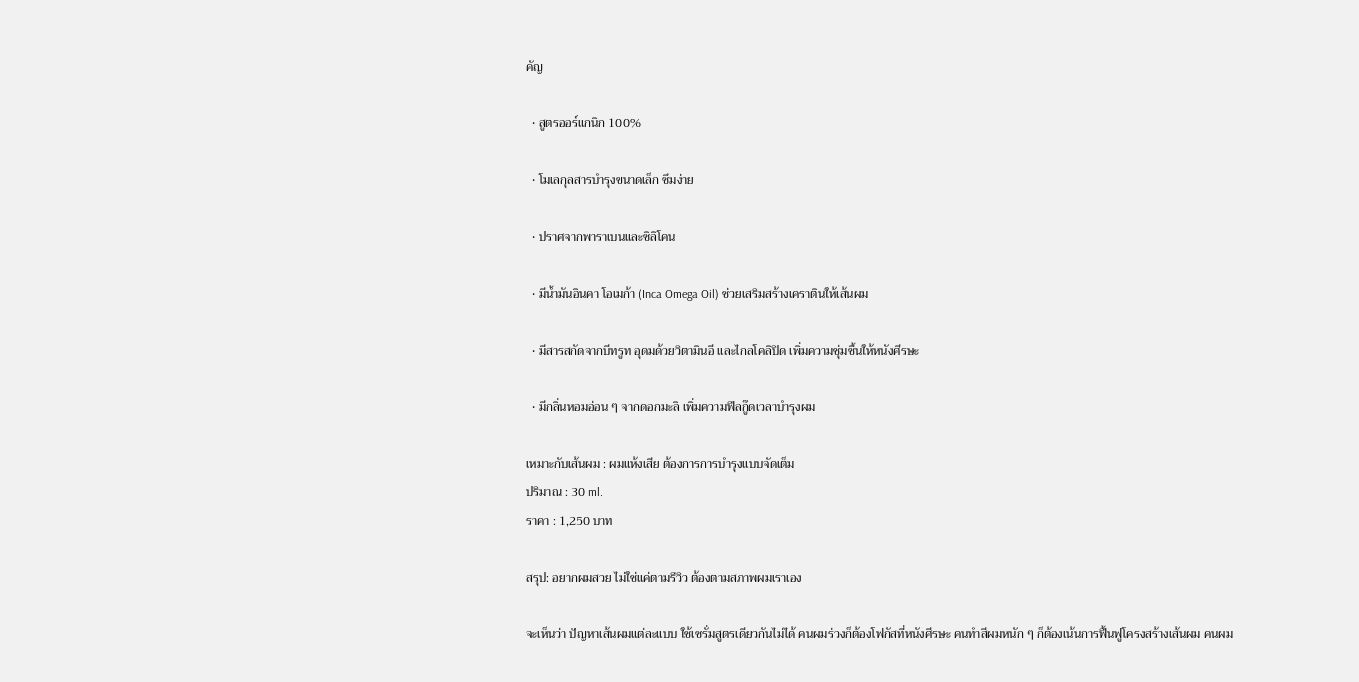คัญ

  • สูตรออร์แกนิก 100%

  • โมเลกุลสารบำรุงขนาดเล็ก ซึมง่าย

  • ปราศจากพาราเบนและซิลิโคน

  • มีน้ำมันอินคา โอเมก้า (Inca Omega Oil) ช่วยเสริมสร้างเคราตินให้เส้นผม

  • มีสารสกัดจากบีทรูท อุดมด้วยวิตามินอี และไกลโคลิปิด เพิ่มความชุ่มชื้นให้หนังศีรษะ

  • มีกลิ่นหอมอ่อน ๆ จากดอกมะลิ เพิ่มความฟีลกู๊ดเวลาบำรุงผม

เหมาะกับเส้นผม : ผมแห้งเสีย ต้องการการบำรุงแบบจัดเต็ม
ปริมาณ : 30 ml.
ราคา : 1,250 บาท

สรุป: อยากผมสวย ไม่ใช่แค่ตามรีวิว ต้องตามสภาพผมเราเอง

จะเห็นว่า ปัญหาเส้นผมแต่ละแบบ ใช้เซรั่มสูตรเดียวกันไม่ได้ คนผมร่วงก็ต้องโฟกัสที่หนังศีรษะ คนทำสีผมหนัก ๆ ก็ต้องเน้นการฟื้นฟูโครงสร้างเส้นผม คนผม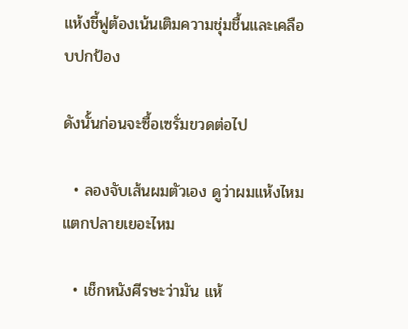แห้งชี้ฟูต้องเน้นเติมความชุ่มชื้นและเคลือบปกป้อง

ดังนั้นก่อนจะซื้อเซรั่มขวดต่อไป

  • ลองจับเส้นผมตัวเอง ดูว่าผมแห้งไหม แตกปลายเยอะไหม

  • เช็กหนังศีรษะว่ามัน แห้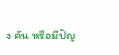ง คัน หรือมีปัญ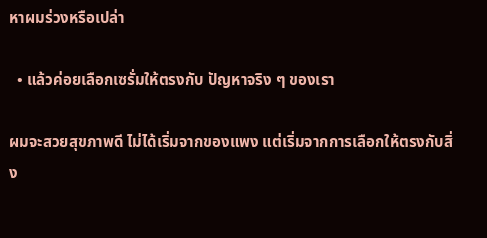หาผมร่วงหรือเปล่า

  • แล้วค่อยเลือกเซรั่มให้ตรงกับ ปัญหาจริง ๆ ของเรา

ผมจะสวยสุขภาพดี ไม่ได้เริ่มจากของแพง แต่เริ่มจากการเลือกให้ตรงกับสิ่ง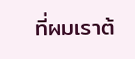ที่ผมเราต้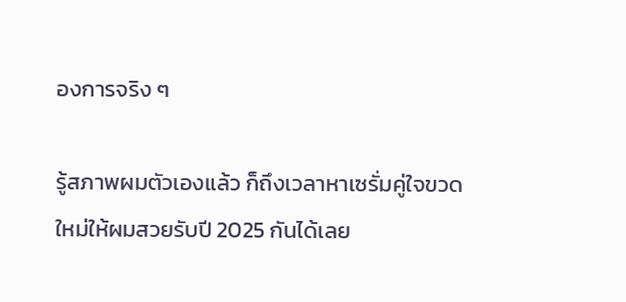องการจริง ๆ

รู้สภาพผมตัวเองแล้ว ก็ถึงเวลาหาเซรั่มคู่ใจขวดใหม่ให้ผมสวยรับปี 2025 กันได้เลย